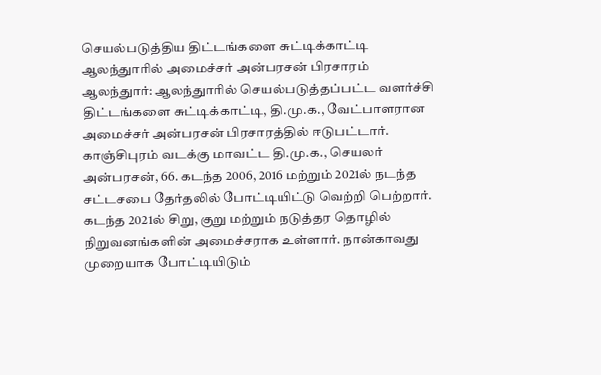செயல்படுத்திய திட்டங்களை சுட்டிக்காட்டி ஆலந்துாரில் அமைச்சர் அன்பரசன் பிரசாரம்
ஆலந்துார்: ஆலந்துாரில் செயல்படுத்தப்பட்ட வளர்ச்சி திட்டங்களை சுட்டிக்காட்டி, தி.மு.க., வேட்பாளரான அமைச்சர் அன்பரசன் பிரசாரத்தில் ஈடுபட்டார்.
காஞ்சிபுரம் வடக்கு மாவட்ட தி.மு.க., செயலர் அன்பரசன், 66. கடந்த 2006, 2016 மற்றும் 2021ல் நடந்த சட்டசபை தேர்தலில் போட்டியிட்டு வெற்றி பெற்றார்.
கடந்த 2021ல் சிறு, குறு மற்றும் நடுத்தர தொழில் நிறுவனங்களின் அமைச்சராக உள்ளார். நான்காவது முறையாக போட்டியிடும்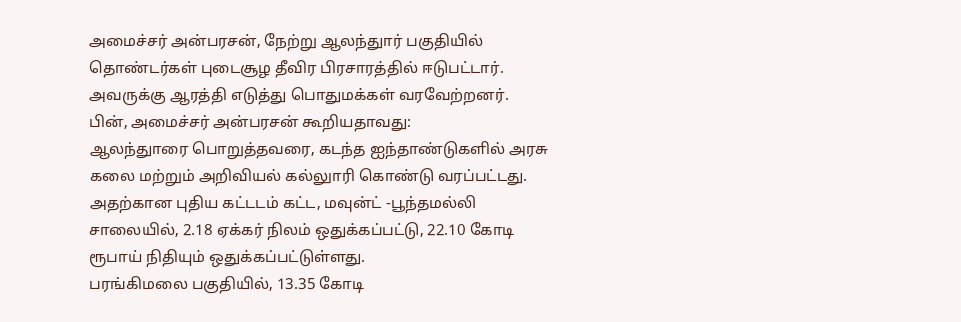அமைச்சர் அன்பரசன், நேற்று ஆலந்துார் பகுதியில் தொண்டர்கள் புடைசூழ தீவிர பிரசாரத்தில் ஈடுபட்டார். அவருக்கு ஆரத்தி எடுத்து பொதுமக்கள் வரவேற்றனர்.
பின், அமைச்சர் அன்பரசன் கூறியதாவது:
ஆலந்துாரை பொறுத்தவரை, கடந்த ஐந்தாண்டுகளில் அரசு கலை மற்றும் அறிவியல் கல்லுாரி கொண்டு வரப்பட்டது. அதற்கான புதிய கட்டடம் கட்ட, மவுன்ட் -பூந்தமல்லி சாலையில், 2.18 ஏக்கர் நிலம் ஒதுக்கப்பட்டு, 22.10 கோடி ரூபாய் நிதியும் ஒதுக்கப்பட்டுள்ளது.
பரங்கிமலை பகுதியில், 13.35 கோடி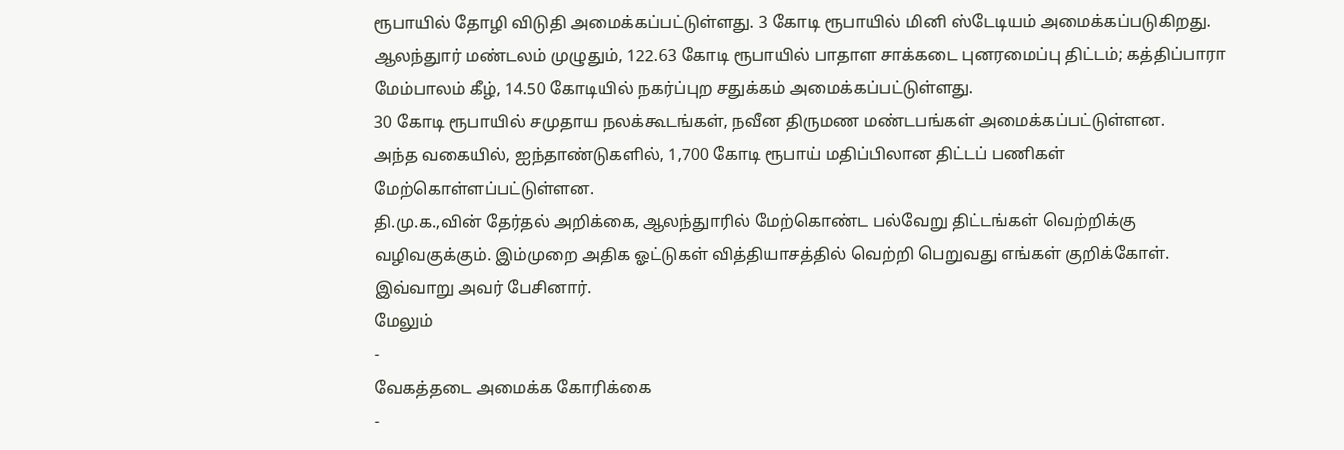ரூபாயில் தோழி விடுதி அமைக்கப்பட்டுள்ளது. 3 கோடி ரூபாயில் மினி ஸ்டேடியம் அமைக்கப்படுகிறது. ஆலந்துார் மண்டலம் முழுதும், 122.63 கோடி ரூபாயில் பாதாள சாக்கடை புனரமைப்பு திட்டம்; கத்திப்பாரா மேம்பாலம் கீழ், 14.50 கோடியில் நகர்ப்புற சதுக்கம் அமைக்கப்பட்டுள்ளது.
30 கோடி ரூபாயில் சமுதாய நலக்கூடங்கள், நவீன திருமண மண்டபங்கள் அமைக்கப்பட்டுள்ளன.
அந்த வகையில், ஐந்தாண்டுகளில், 1,700 கோடி ரூபாய் மதிப்பிலான திட்டப் பணிகள் மேற்கொள்ளப்பட்டுள்ளன.
தி.மு.க.,வின் தேர்தல் அறிக்கை, ஆலந்துாரில் மேற்கொண்ட பல்வேறு திட்டங்கள் வெற்றிக்கு வழிவகுக்கும். இம்முறை அதிக ஓட்டுகள் வித்தியாசத்தில் வெற்றி பெறுவது எங்கள் குறிக்கோள்.
இவ்வாறு அவர் பேசினார்.
மேலும்
-
வேகத்தடை அமைக்க கோரிக்கை
-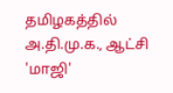தமிழகத்தில் அ.தி.மு.க., ஆட்சி 'மாஜி'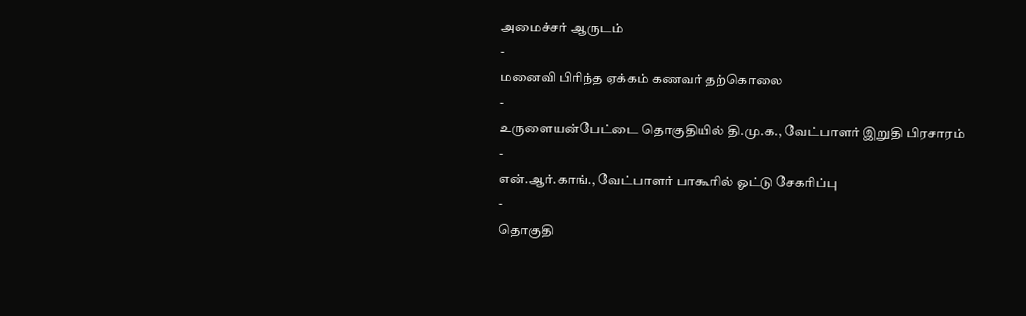அமைச்சர் ஆருடம்
-
மனைவி பிரிந்த ஏக்கம் கணவர் தற்கொலை
-
உருளையன்பேட்டை தொகுதியில் தி.மு.க., வேட்பாளர் இறுதி பிரசாரம்
-
என்.ஆர்.காங்., வேட்பாளர் பாகூரில் ஓட்டு சேகரிப்பு
-
தொகுதி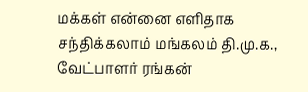மக்கள் என்னை எளிதாக சந்திக்கலாம் மங்கலம் தி.மு.க., வேட்பாளர் ரங்கன்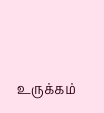உருக்கம்